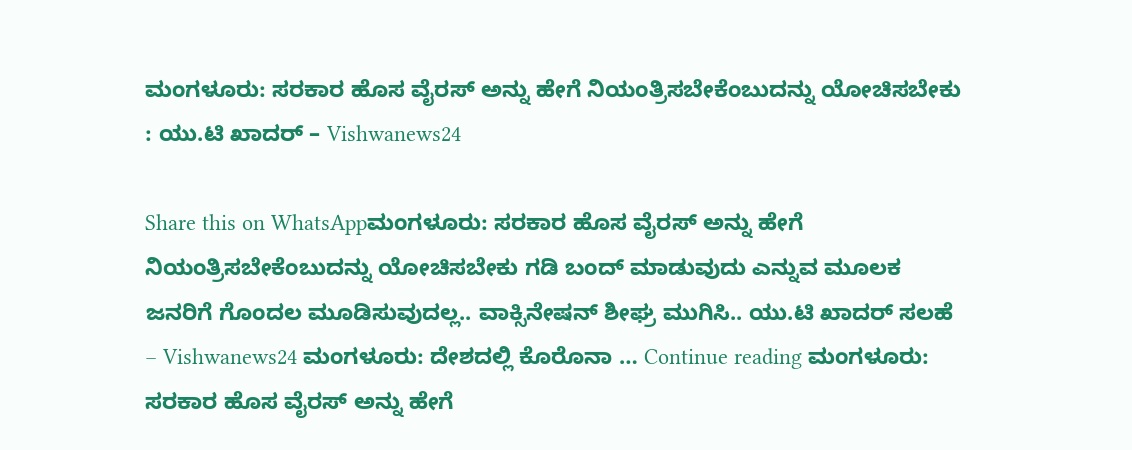ಮಂಗಳೂರು: ಸರಕಾರ ಹೊಸ ವೈರಸ್‌ ಅನ್ನು ಹೇಗೆ ನಿಯಂತ್ರಿಸಬೇಕೆಂಬುದನ್ನು ಯೋಚಿಸಬೇಕು : ಯು.ಟಿ ಖಾದರ್‌ – Vishwanews24

Share this on WhatsAppಮಂಗಳೂರು: ಸರಕಾರ ಹೊಸ ವೈರಸ್‌ ಅನ್ನು ಹೇಗೆ ನಿಯಂತ್ರಿಸಬೇಕೆಂಬುದನ್ನು ಯೋಚಿಸಬೇಕು ಗಡಿ ಬಂದ್‌ ಮಾಡುವುದು ಎನ್ನುವ ಮೂಲಕ ಜನರಿಗೆ ಗೊಂದಲ ಮೂಡಿಸುವುದಲ್ಲ.. ವಾಕ್ಸಿನೇಷನ್‌ ಶೀಘ್ರ ಮುಗಿಸಿ.. ಯು.ಟಿ ಖಾದರ್‌ ಸಲಹೆ  – Vishwanews24 ಮಂಗಳೂರು: ದೇಶದಲ್ಲಿ ಕೊರೊನಾ … Continue reading ಮಂಗಳೂರು: ಸರಕಾರ ಹೊಸ ವೈರಸ್‌ ಅನ್ನು ಹೇಗೆ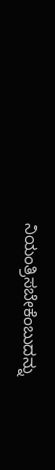ನಿಯಂತ್ರಿಸಬೇಕೆಂಬುದನ್ನು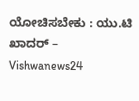ಯೋಚಿಸಬೇಕು : ಯು.ಟಿ ಖಾದರ್‌ – Vishwanews24